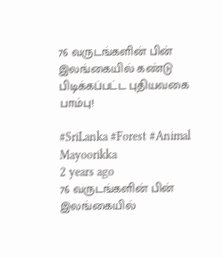76 வருடங்களின் பின் இலங்கையில் கண்டு பிடிக்கப்பட்ட புதியவகை பாம்பு!

#SriLanka #Forest #Animal
Mayoorikka
2 years ago
76 வருடங்களின் பின் இலங்கையில்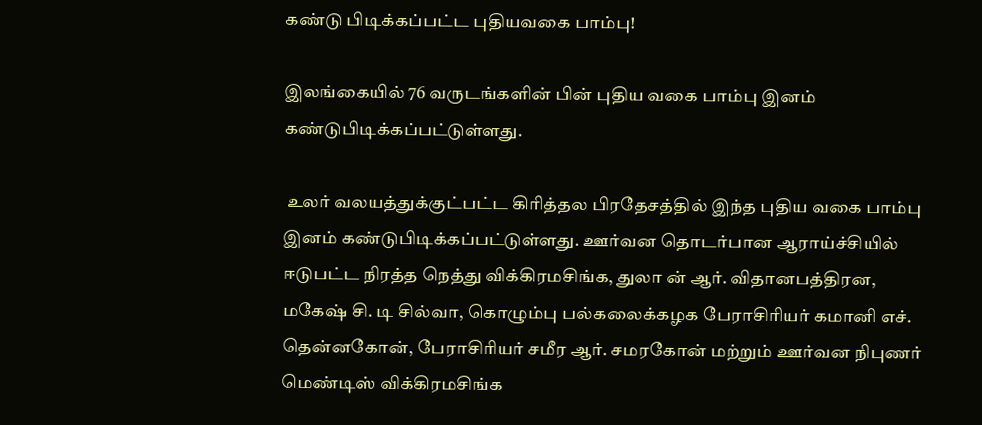கண்டு பிடிக்கப்பட்ட புதியவகை பாம்பு!

இலங்கையில் 76 வருடங்களின் பின் புதிய வகை பாம்பு இனம் கண்டுபிடிக்கப்பட்டுள்ளது.

 உலர் வலயத்துக்குட்பட்ட கிரித்தல பிரதேசத்தில் இந்த புதிய வகை பாம்பு இனம் கண்டுபிடிக்கப்பட்டுள்ளது. ஊர்வன தொடர்பான ஆராய்ச்சியில் ஈடுபட்ட நிரத்த நெத்து விக்கிரமசிங்க, துலா ன் ஆர். விதானபத்திரன, மகேஷ் சி. டி சில்வா, கொழும்பு பல்கலைக்கழக பேராசிரியர் கமானி எச். தென்னகோன், பேராசிரியர் சமீர ஆர். சமரகோன் மற்றும் ஊர்வன நிபுணர் மெண்டிஸ் விக்கிரமசிங்க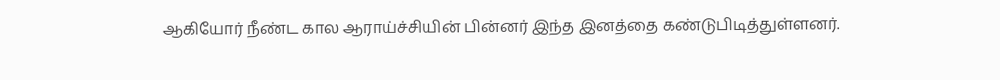ஆகியோர் நீண்ட கால ஆராய்ச்சியின் பின்னர் இந்த இனத்தை கண்டுபிடித்துள்ளனர்.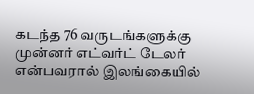கடந்த 76 வருடங்களுக்கு முன்னர் எட்வர்ட் டேலர் என்பவரால் இலங்கையில்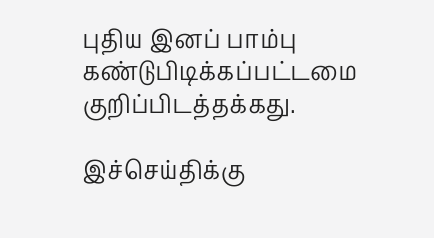புதிய இனப் பாம்பு கண்டுபிடிக்கப்பட்டமை குறிப்பிடத்தக்கது.

இச்செய்திக்கு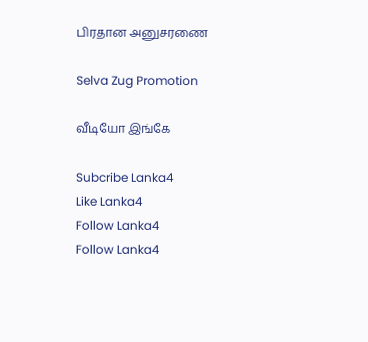பிரதான அனுசரணை

Selva Zug Promotion

வீடியோ இங்கே

Subcribe Lanka4
Like Lanka4
Follow Lanka4
Follow Lanka4